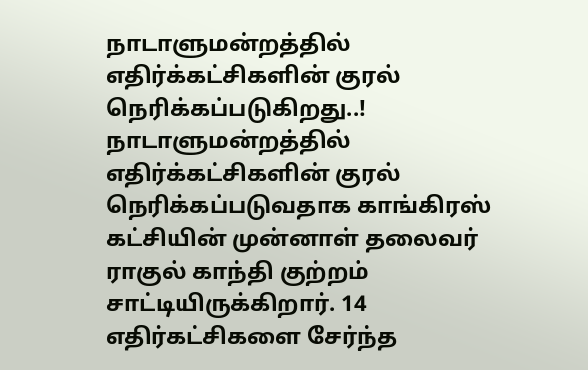நாடாளுமன்றத்தில் எதிர்க்கட்சிகளின் குரல் நெரிக்கப்படுகிறது..!
நாடாளுமன்றத்தில் எதிர்க்கட்சிகளின் குரல் நெரிக்கப்படுவதாக காங்கிரஸ் கட்சியின் முன்னாள் தலைவர் ராகுல் காந்தி குற்றம் சாட்டியிருக்கிறார். 14 எதிர்கட்சிகளை சேர்ந்த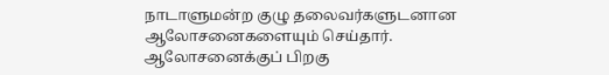நாடாளுமன்ற குழு தலைவர்களுடனான ஆலோசனைகளையும் செய்தார்.
ஆலோசனைக்குப் பிறகு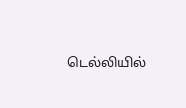டெல்லியில்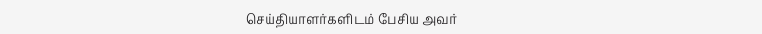செய்தியாளர்களிடம் பேசிய அவர்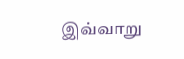இவ்வாறு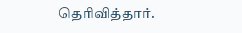தெரிவித்தார்.